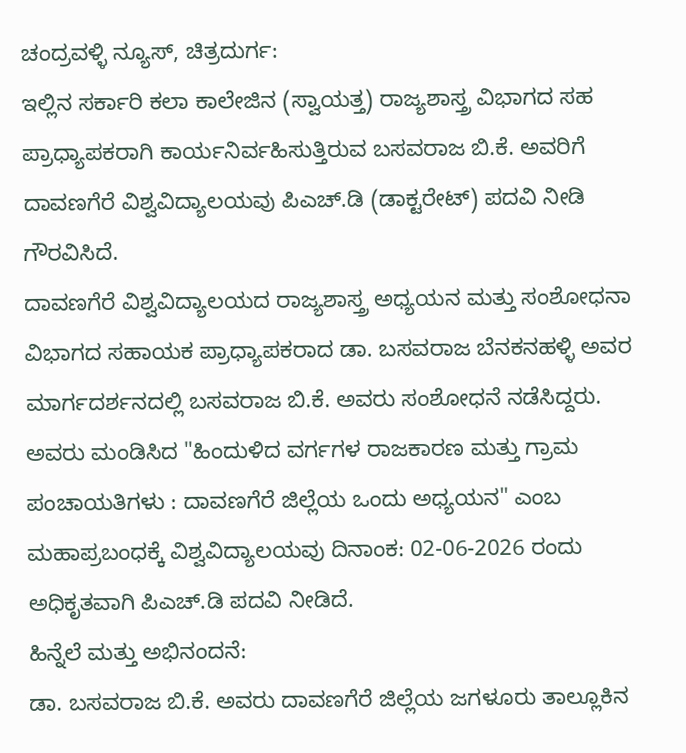ಚಂದ್ರವಳ್ಳಿ ನ್ಯೂಸ್, ಚಿತ್ರದುರ್ಗ:
ಇಲ್ಲಿನ ಸರ್ಕಾರಿ ಕಲಾ ಕಾಲೇಜಿನ (ಸ್ವಾಯತ್ತ) ರಾಜ್ಯಶಾಸ್ತ್ರ ವಿಭಾಗದ ಸಹ ಪ್ರಾಧ್ಯಾಪಕರಾಗಿ ಕಾರ್ಯನಿರ್ವಹಿಸುತ್ತಿರುವ ಬಸವರಾಜ ಬಿ.ಕೆ. ಅವರಿಗೆ ದಾವಣಗೆರೆ ವಿಶ್ವವಿದ್ಯಾಲಯವು ಪಿಎಚ್.ಡಿ (ಡಾಕ್ಟರೇಟ್) ಪದವಿ ನೀಡಿ ಗೌರವಿಸಿದೆ.
ದಾವಣಗೆರೆ ವಿಶ್ವವಿದ್ಯಾಲಯದ ರಾಜ್ಯಶಾಸ್ತ್ರ ಅಧ್ಯಯನ ಮತ್ತು ಸಂಶೋಧನಾ ವಿಭಾಗದ ಸಹಾಯಕ ಪ್ರಾಧ್ಯಾಪಕರಾದ ಡಾ. ಬಸವರಾಜ ಬೆನಕನಹಳ್ಳಿ ಅವರ ಮಾರ್ಗದರ್ಶನದಲ್ಲಿ ಬಸವರಾಜ ಬಿ.ಕೆ. ಅವರು ಸಂಶೋಧನೆ ನಡೆಸಿದ್ದರು.
ಅವರು ಮಂಡಿಸಿದ "ಹಿಂದುಳಿದ ವರ್ಗಗಳ ರಾಜಕಾರಣ ಮತ್ತು ಗ್ರಾಮ ಪಂಚಾಯತಿಗಳು : ದಾವಣಗೆರೆ ಜಿಲ್ಲೆಯ ಒಂದು ಅಧ್ಯಯನ" ಎಂಬ ಮಹಾಪ್ರಬಂಧಕ್ಕೆ ವಿಶ್ವವಿದ್ಯಾಲಯವು ದಿನಾಂಕ: 02-06-2026 ರಂದು ಅಧಿಕೃತವಾಗಿ ಪಿಎಚ್.ಡಿ ಪದವಿ ನೀಡಿದೆ.
ಹಿನ್ನೆಲೆ ಮತ್ತು ಅಭಿನಂದನೆ:
ಡಾ. ಬಸವರಾಜ ಬಿ.ಕೆ. ಅವರು ದಾವಣಗೆರೆ ಜಿಲ್ಲೆಯ ಜಗಳೂರು ತಾಲ್ಲೂಕಿನ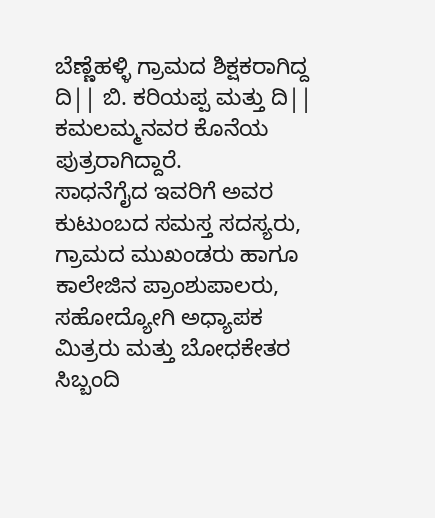ಬೆಣ್ಣೆಹಳ್ಳಿ ಗ್ರಾಮದ ಶಿಕ್ಷಕರಾಗಿದ್ದ ದಿ|| ಬಿ. ಕರಿಯಪ್ಪ ಮತ್ತು ದಿ|| ಕಮಲಮ್ಮನವರ ಕೊನೆಯ ಪುತ್ರರಾಗಿದ್ದಾರೆ.
ಸಾಧನೆಗೈದ ಇವರಿಗೆ ಅವರ ಕುಟುಂಬದ ಸಮಸ್ತ ಸದಸ್ಯರು, ಗ್ರಾಮದ ಮುಖಂಡರು ಹಾಗೂ ಕಾಲೇಜಿನ ಪ್ರಾಂಶುಪಾಲರು, ಸಹೋದ್ಯೋಗಿ ಅಧ್ಯಾಪಕ ಮಿತ್ರರು ಮತ್ತು ಬೋಧಕೇತರ ಸಿಬ್ಬಂದಿ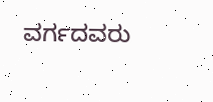ವರ್ಗದವರು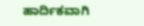ಹಾರ್ದಿಕವಾಗಿ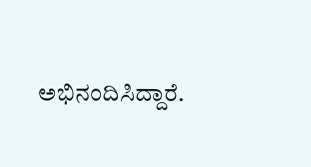ಅಭಿನಂದಿಸಿದ್ದಾರೆ.